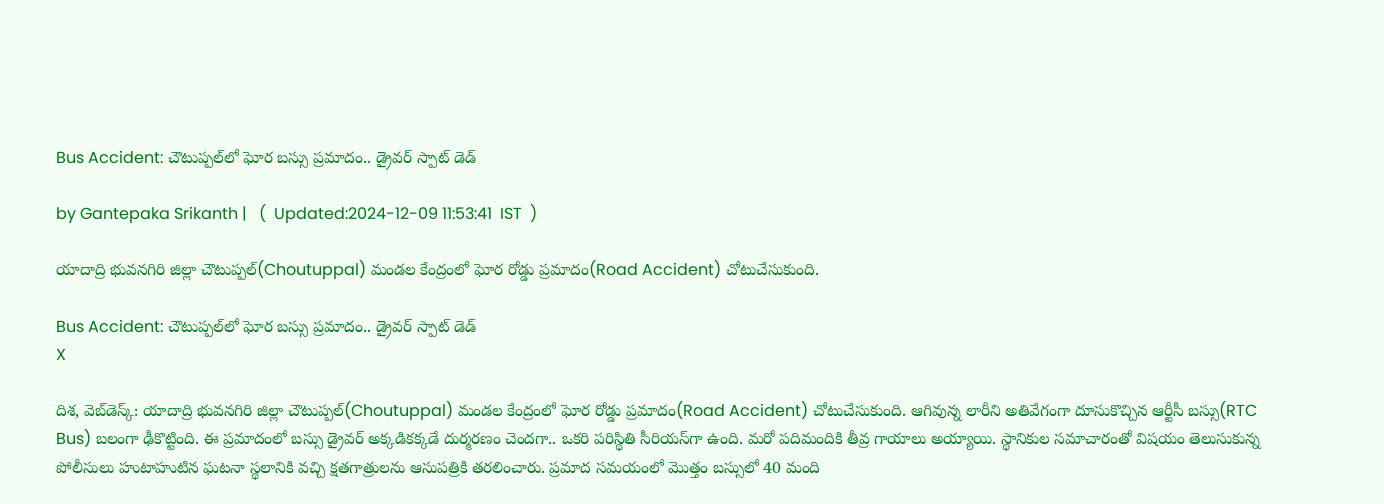Bus Accident: చౌటుప్పల్‌లో ఘోర బస్సు ప్రమాదం.. డ్రైవర్ స్పాట్ డెడ్

by Gantepaka Srikanth |   (  Updated:2024-12-09 11:53:41  IST  )

యాదాద్రి భువనగిరి జిల్లా చౌటుప్పల్(Choutuppal) మండల కేంద్రంలో ఘోర రోడ్డు ప్రమాదం(Road Accident) చోటుచేసుకుంది.

Bus Accident: చౌటుప్పల్‌లో ఘోర బస్సు ప్రమాదం.. డ్రైవర్ స్పాట్ డెడ్
X

దిశ, వెబ్‌డెస్క్: యాదాద్రి భువనగిరి జిల్లా చౌటుప్పల్(Choutuppal) మండల కేంద్రంలో ఘోర రోడ్డు ప్రమాదం(Road Accident) చోటుచేసుకుంది. ఆగివున్న లారీని అతివేగంగా దూసుకొచ్చిన ఆర్టీసీ బస్సు(RTC Bus) బలంగా ఢీకొట్టింది. ఈ ప్రమాదంలో బస్సు డ్రైవర్ అక్కడికక్కడే దుర్మరణం చెందగా.. ఒకరి పరిస్థితి సీరియస్‌గా ఉంది. మరో పదిమందికి తీవ్ర గాయాలు అయ్యాయి. స్థానికుల సమాచారంతో విషయం తెలుసుకున్న పోలీసులు హుటాహుటిన ఘటనా స్థలానికి వచ్చి క్షతగాత్రులను ఆసుపత్రికి తరలించారు. ప్రమాద సమయంలో మొత్తం బస్సులో 40 మంది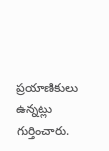ప్రయాణికులు ఉన్నట్లు గుర్తించారు.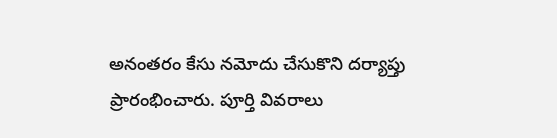అనంతరం కేసు నమోదు చేసుకొని దర్యాప్తు ప్రారంభించారు. పూర్తి వివరాలు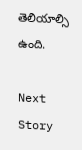తెలియాల్సి ఉంది.

Next Story